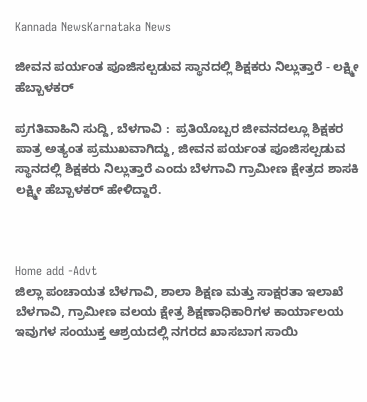Kannada NewsKarnataka News

ಜೀವನ ಪರ್ಯಂತ ಪೂಜಿಸಲ್ಪಡುವ ಸ್ಥಾನದಲ್ಲಿ ಶಿಕ್ಷಕರು ನಿಲ್ಲುತ್ತಾರೆ - ಲಕ್ಷ್ಮೀ ಹೆಬ್ಬಾಳಕರ್

ಪ್ರಗತಿವಾಹಿನಿ ಸುದ್ದಿ, ಬೆಳಗಾವಿ :  ಪ್ರತಿಯೊಬ್ಬರ ಜೀವನದಲ್ಲೂ ಶಿಕ್ಷಕರ ಪಾತ್ರ ಅತ್ಯಂತ ಪ್ರಮುಖವಾಗಿದ್ದು, ಜೀವನ ಪರ್ಯಂತ ಪೂಜಿಸಲ್ಪಡುವ ಸ್ಥಾನದಲ್ಲಿ ಶಿಕ್ಷಕರು ನಿಲ್ಲುತ್ತಾರೆ ಎಂದು ಬೆಳಗಾವಿ ಗ್ರಾಮೀಣ ಕ್ಷೇತ್ರದ ಶಾಸಕಿ ಲಕ್ಷ್ಮೀ ಹೆಬ್ಬಾಳಕರ್ ಹೇಳಿದ್ದಾರೆ.



Home add -Advt
ಜಿಲ್ಲಾ ಪಂಚಾಯತ ಬೆಳಗಾವಿ, ಶಾಲಾ ಶಿಕ್ಷಣ ಮತ್ತು ಸಾಕ್ಷರತಾ ಇಲಾಖೆ ಬೆಳಗಾವಿ, ಗ್ರಾಮೀಣ ವಲಯ ಕ್ಷೇತ್ರ ಶಿಕ್ಷಣಾಧಿಕಾರಿಗಳ ಕಾರ್ಯಾಲಯ ಇವುಗಳ ಸಂಯುಕ್ತ ಆಶ್ರಯದಲ್ಲಿ ನಗರದ ಖಾಸಬಾಗ ಸಾಯಿ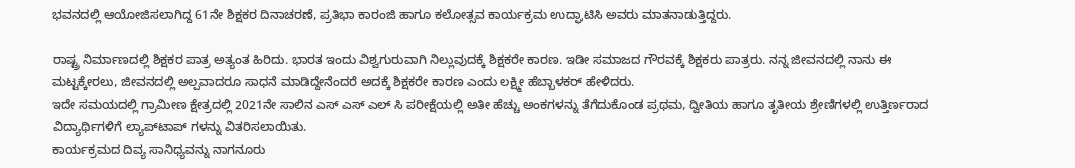ಭವನದಲ್ಲಿ ಆಯೋಜಿಸಲಾಗಿದ್ದ 61ನೇ ಶಿಕ್ಷಕರ ದಿನಾಚರಣೆ, ಪ್ರತಿಭಾ ಕಾರಂಜಿ ಹಾಗೂ ಕಲೋತ್ಸವ ಕಾರ್ಯಕ್ರಮ ಉದ್ಘಾಟಿಸಿ ಅವರು ಮಾತನಾಡುತ್ತಿದ್ದರು.

ರಾಷ್ಟ್ರ ನಿರ್ಮಾಣದಲ್ಲಿ ಶಿಕ್ಷಕರ ಪಾತ್ರ ಅತ್ಯಂತ ಹಿರಿದು. ಭಾರತ ಇಂದು ವಿಶ್ವಗುರುವಾಗಿ ನಿಲ್ಲುವುದಕ್ಕೆ ಶಿಕ್ಷಕರೇ ಕಾರಣ. ಇಡೀ ಸಮಾಜದ ಗೌರವಕ್ಕೆ ಶಿಕ್ಷಕರು ಪಾತ್ರರು. ನನ್ನ ಜೀವನದಲ್ಲಿ ನಾನು ಈ ಮಟ್ಟಕ್ಕೇರಲು, ಜೀವನದಲ್ಲಿ ಅಲ್ಪವಾದರೂ ಸಾಧನೆ ಮಾಡಿದ್ದೇನೆಂದರೆ ಅದಕ್ಕೆ ಶಿಕ್ಷಕರೇ ಕಾರಣ ಎಂದು ಲಕ್ಷ್ಮೀ ಹೆಬ್ಬಾಳಕರ್ ಹೇಳಿದರು.
ಇದೇ ಸಮಯದಲ್ಲಿ ಗ್ರಾಮೀಣ ಕ್ಷೇತ್ರದಲ್ಲಿ 2021ನೇ ಸಾಲಿನ ಎಸ್ ಎಸ್ ಎಲ್ ಸಿ ಪರೀಕ್ಷೆಯಲ್ಲಿ ಅತೀ ಹೆಚ್ಚು ಅಂಕಗಳನ್ನು ತೆಗೆದುಕೊಂಡ ಪ್ರಥಮ, ದ್ವೀತಿಯ ಹಾಗೂ ತೃತೀಯ ಶ್ರೇಣಿಗಳಲ್ಲಿ ಉತ್ತಿರ್ಣರಾದ ವಿದ್ಯಾರ್ಥಿಗಳಿಗೆ ಲ್ಯಾಪ್‌ಟಾಪ್ ಗಳನ್ನು ವಿತರಿಸಲಾಯಿತು.
ಕಾರ್ಯಕ್ರಮದ ದಿವ್ಯ ಸಾನಿಧ್ಯವನ್ನು ನಾಗನೂರು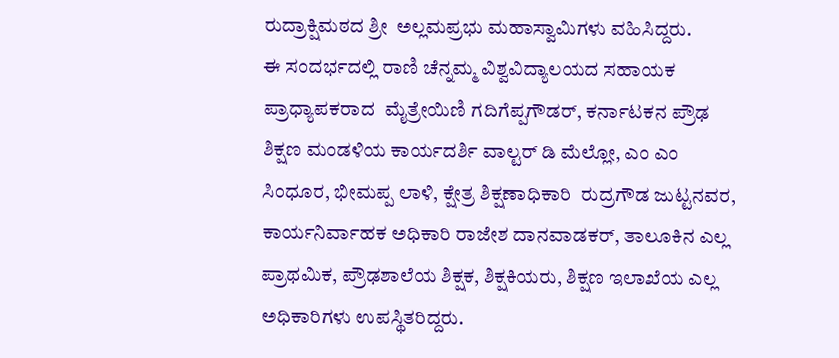ರುದ್ರಾಕ್ಷಿಮಠದ ಶ್ರೀ  ಅಲ್ಲಮಪ್ರಭು ಮಹಾಸ್ವಾಮಿಗಳು ವಹಿಸಿದ್ದರು.
ಈ ಸಂದರ್ಭದಲ್ಲಿ ರಾಣಿ ಚೆನ್ನಮ್ಮ ವಿಶ್ವವಿದ್ಯಾಲಯದ ಸಹಾಯಕ ಪ್ರಾಧ್ಯಾಪಕರಾದ  ಮೈತ್ರೇಯಿಣಿ ಗದಿಗೆಪ್ಪಗೌಡರ್, ಕರ್ನಾಟಕನ ಪ್ರೌಢ ಶಿಕ್ಷಣ ಮಂಡಳಿಯ ಕಾರ್ಯದರ್ಶಿ ವಾಲ್ಟರ್ ಡಿ ಮೆಲ್ಲೋ, ಎಂ ಎಂ ಸಿಂಧೂರ, ಭೀಮಪ್ಪ ಲಾಳಿ, ಕ್ಷೇತ್ರ ಶಿಕ್ಷಣಾಧಿಕಾರಿ  ರುದ್ರಗೌಡ ಜುಟ್ಟನವರ, ಕಾರ್ಯನಿರ್ವಾಹಕ ಅಧಿಕಾರಿ ರಾಜೇಶ ದಾನವಾಡಕರ್, ತಾಲೂಕಿನ ಎಲ್ಲ ಪ್ರಾಥಮಿಕ, ಪ್ರೌಢಶಾಲೆಯ ಶಿಕ್ಷಕ, ಶಿಕ್ಷಕಿಯರು, ಶಿಕ್ಷಣ ಇಲಾಖೆಯ ಎಲ್ಲ ಅಧಿಕಾರಿಗಳು ಉಪಸ್ಥಿತರಿದ್ದರು.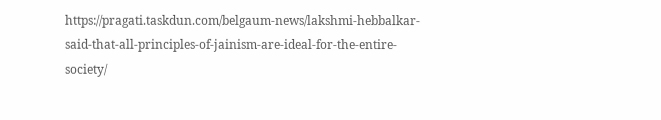https://pragati.taskdun.com/belgaum-news/lakshmi-hebbalkar-said-that-all-principles-of-jainism-are-ideal-for-the-entire-society/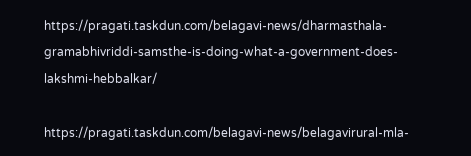https://pragati.taskdun.com/belagavi-news/dharmasthala-gramabhivriddi-samsthe-is-doing-what-a-government-does-lakshmi-hebbalkar/

https://pragati.taskdun.com/belagavi-news/belagavirural-mla-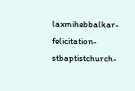laxmihebbalkar-felicitation-stbaptistchurch-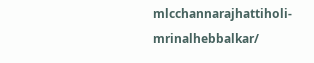mlcchannarajhattiholi-mrinalhebbalkar/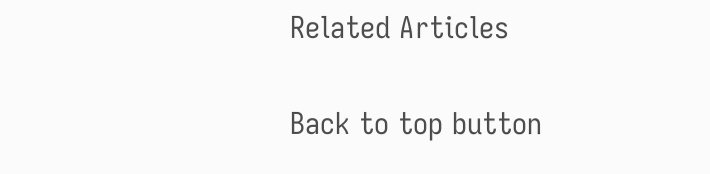Related Articles

Back to top button